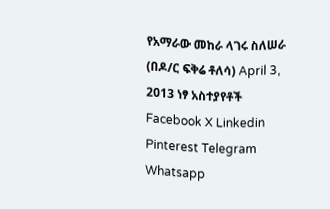የአማራው መከራ ላገሩ ስለሠራ (በዶ/ር ፍቅሬ ቶለሳ) April 3, 2013 ነፃ አስተያየቶች Facebook X Linkedin Pinterest Telegram Whatsapp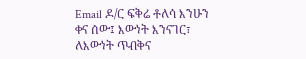Email ዶ/ር ፍቅሬ ቶለሳ እንሁን ቀና ሰው፤ እውነት እንናገር፣ ለእውነት ጥብቅና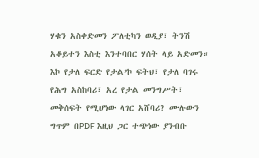ሃቁን አስቀድመን ፖለቲካን ወዲያ፣ ትንሽ አቆይተን እስቲ እንተባበር ሃሰት ላይ አድመን። እኮ የታለ ፍርድ የታል’ኮ ፍትህ፣ የታለ ባገሩ የሕግ አስከባሪ፣ አረ የታል መንግሥት፣ መቅሰፍት የሚሆነው ላገር አሸባሪ? ሙሉውን ግጥም በPDF እዚህ ጋር ተጭነው ያንብቡ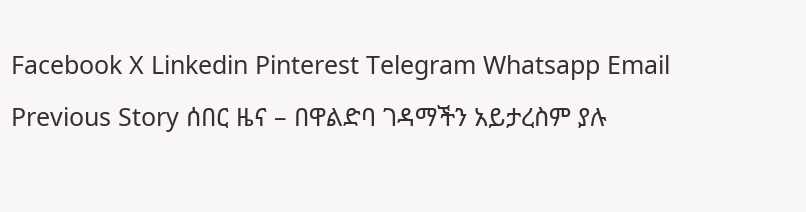Facebook X Linkedin Pinterest Telegram Whatsapp Email Previous Story ሰበር ዜና – በዋልድባ ገዳማችን አይታረስም ያሉ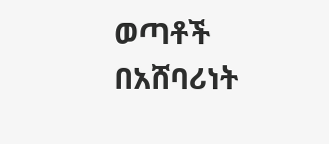ወጣቶች በአሸባሪነት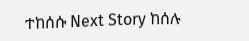ተከሰሱ Next Story ከሰሉ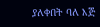ያለቀበት ባለ እጅ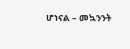ሆነናል – መኳንንት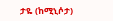ታዬ (ከሚኒሶታ)